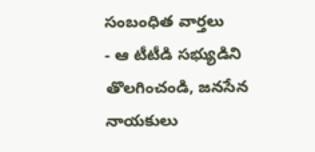సంబంధిత వార్తలు
- ఆ టీటీడి సభ్యుడిని తొలగించండి, జనసేన నాయకులు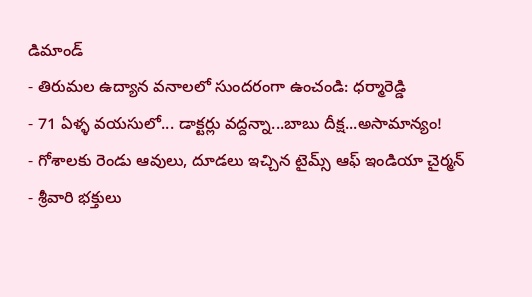డిమాండ్
- తిరుమల ఉద్యాన వనాలలో సుందరంగా ఉంచండి: ధర్మారెడ్డి
- 71 ఏళ్ళ వయసులో... డాక్టర్లు వద్దన్నా...బాబు దీక్ష...అసామాన్యం!
- గోశాలకు రెండు ఆవులు, దూడలు ఇచ్చిన టైమ్స్ ఆఫ్ ఇండియా చైర్మన్
- శ్రీవారి భక్తులు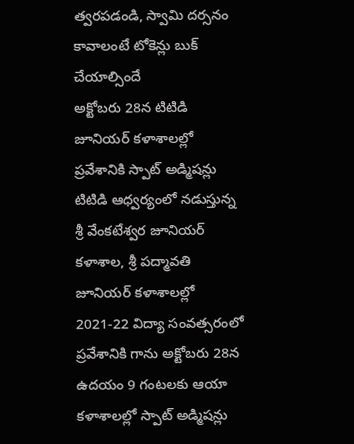త్వరపడండి, స్వామి దర్సనం కావాలంటే టోకెన్లు బుక్ చేయాల్సిందే
అక్టోబరు 28న టిటిడి జూనియర్ కళాశాలల్లో ప్రవేశానికి స్పాట్ అడ్మిషన్లు
టిటిడి ఆధ్వర్యంలో నడుస్తున్న శ్రీ వేంకటేశ్వర జూనియర్ కళాశాల, శ్రీ పద్మావతి జూనియర్ కళాశాలల్లో 2021-22 విద్యా సంవత్సరంలో ప్రవేశానికి గాను అక్టోబరు 28న ఉదయం 9 గంటలకు ఆయా కళాశాలల్లో స్పాట్ అడ్మిషన్లు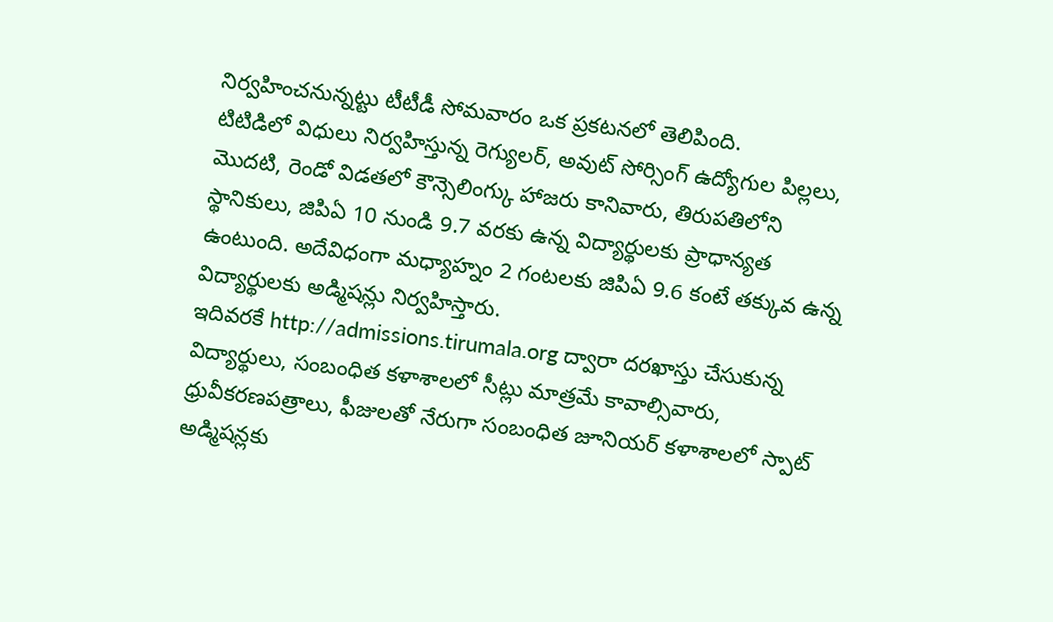నిర్వహించనున్నట్టు టీటీడీ సోమవారం ఒక ప్రకటనలో తెలిపింది.
టిటిడిలో విధులు నిర్వహిస్తున్న రెగ్యులర్, అవుట్ సోర్సింగ్ ఉద్యోగుల పిల్లలు, మొదటి, రెండో విడతలో కౌన్సెలింగ్కు హాజరు కానివారు, తిరుపతిలోని స్థానికులు, జిపిఏ 10 నుండి 9.7 వరకు ఉన్న విద్యార్థులకు ప్రాధాన్యత ఉంటుంది. అదేవిధంగా మధ్యాహ్నం 2 గంటలకు జిపిఏ 9.6 కంటే తక్కువ ఉన్న విద్యార్థులకు అడ్మిషన్లు నిర్వహిస్తారు.
ఇదివరకే http://admissions.tirumala.org ద్వారా దరఖాస్తు చేసుకున్న విద్యార్థులు, సంబంధిత కళాశాలలో సీట్లు మాత్రమే కావాల్సివారు, ధ్రువీకరణపత్రాలు, ఫీజులతో నేరుగా సంబంధిత జూనియర్ కళాశాలలో స్పాట్ అడ్మిషన్లకు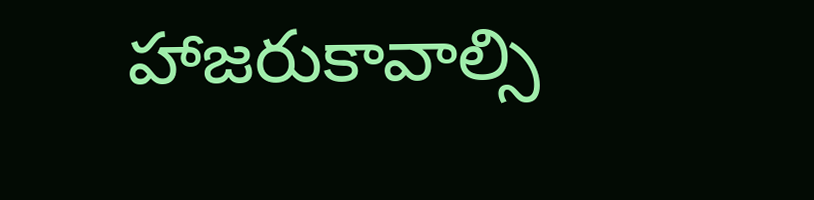హాజరుకావాల్సి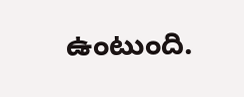ఉంటుంది.